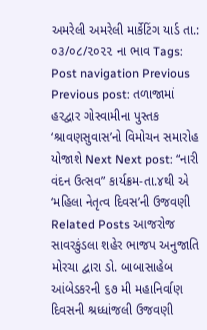અમરેલી અમરેલી માર્કેટિંગ યાર્ડ તા.: ૦૩/૦૮/૨૦૨૨ ના ભાવ Tags: Post navigation Previous Previous post: તળાજામાં હરદ્વાર ગોસ્વામીના પુસ્તક ‘શ્રાવણસુવાસ’નો વિમોચન સમારોહ યોજાશે Next Next post: “નારી વંદન ઉત્સવ” કાર્યક્રમ-તા.૪થી એ ‘મહિલા નેતૃત્વ દિવસ’ની ઉજવણી Related Posts આજરોજ સાવરકુંડલા શહેર ભાજપ અનુજાતિ મોરચા દ્વારા ડો. બાબાસાહેબ આંબેડકરની ૬૭ મી મહાનિર્વાણ દિવસની શ્રધ્ધાંજલી ઉજવણી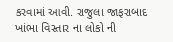કરવામાં આવી. રાજુલા જાફરાબાદ ખાંભા વિસ્તાર ના લોકો ની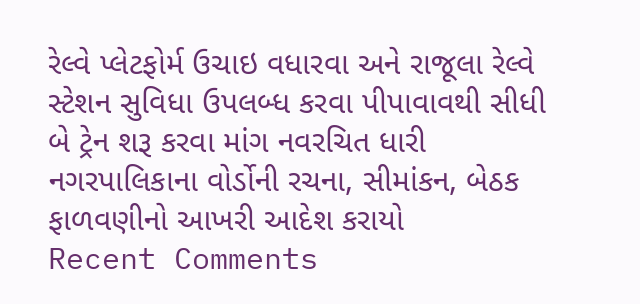રેલ્વે પ્લેટફોર્મ ઉચાઇ વધારવા અને રાજૂલા રેલ્વે સ્ટેશન સુવિધા ઉપલબ્ધ કરવા પીપાવાવથી સીધી બે ટ્રેન શરૂ કરવા માંગ નવરચિત ધારી નગરપાલિકાના વોર્ડોની રચના, સીમાંકન, બેઠક ફાળવણીનો આખરી આદેશ કરાયો
Recent Comments